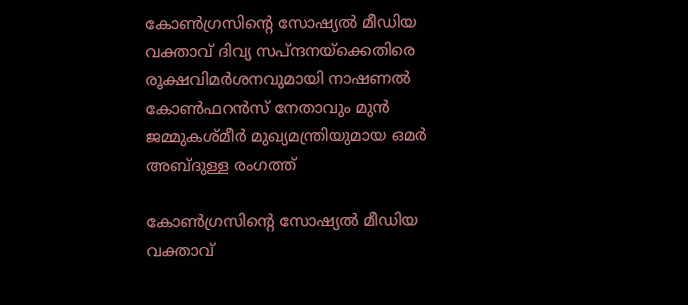കോൺഗ്രസിന്റെ സോഷ്യൽ മീഡിയ വക്താവ് ദിവ്യ സപ്ന്ദനയ്ക്കെതിരെ രൂക്ഷവിമർശനവുമായി നാഷണൽ കോൺഫറൻസ് നേതാവും മുൻ ജമ്മുകശ്മീർ മുഖ്യമന്ത്രിയുമായ ഒമർ അബ്ദുള്ള രംഗത്ത്

കോൺഗ്രസിന്റെ സോഷ്യൽ മീഡിയ വക്താവ്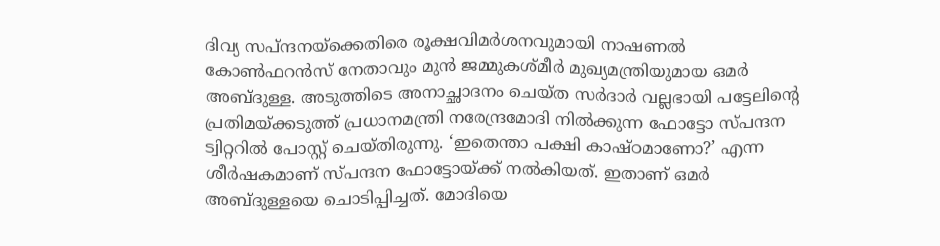ദിവ്യ സപ്ന്ദനയ്ക്കെതിരെ രൂക്ഷവിമർശനവുമായി നാഷണൽ കോൺഫറൻസ് നേതാവും മുൻ ജമ്മുകശ്മീർ മുഖ്യമന്ത്രിയുമായ ഒമർ അബ്ദുള്ള. അടുത്തിടെ അനാച്ഛാദനം ചെയ്ത സർദാർ വല്ലഭായി പട്ടേലിന്റെ പ്രതിമയ്ക്കടുത്ത് പ്രധാനമന്ത്രി നരേന്ദ്രമോദി നിൽക്കുന്ന ഫോട്ടോ സ്പന്ദന ട്വിറ്ററിൽ പോസ്റ്റ് ചെയ്തിരുന്നു. ‘ഇതെന്താ പക്ഷി കാഷ്ഠമാണോ?’ എന്ന ശീർഷകമാണ് സ്പന്ദന ഫോട്ടോയ്ക്ക് നൽകിയത്. ഇതാണ് ഒമർ അബ്ദുള്ളയെ ചൊടിപ്പിച്ചത്. മോദിയെ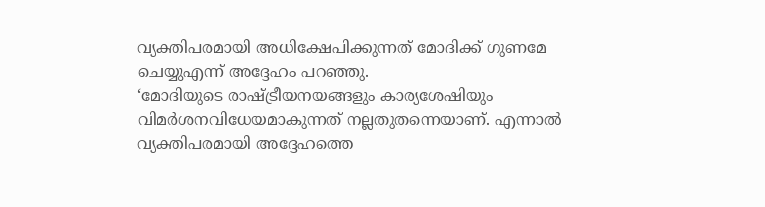വ്യക്തിപരമായി അധിക്ഷേപിക്കുന്നത് മോദിക്ക് ഗുണമേ ചെയ്യുഎന്ന് അദ്ദേഹം പറഞ്ഞു.
‘മോദിയുടെ രാഷ്ട്രീയനയങ്ങളും കാര്യശേഷിയും വിമർശനവിധേയമാകുന്നത് നല്ലതുതന്നെയാണ്. എന്നാൽ വ്യക്തിപരമായി അദ്ദേഹത്തെ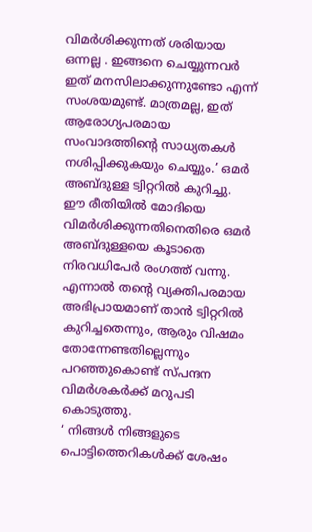വിമർശിക്കുന്നത് ശരിയായ ഒന്നല്ല . ഇങ്ങനെ ചെയ്യുന്നവർ ഇത് മനസിലാക്കുന്നുണ്ടോ എന്ന് സംശയമുണ്ട്. മാത്രമല്ല, ഇത് ആരോഗ്യപരമായ സംവാദത്തിന്റെ സാധ്യതകൾ നശിപ്പിക്കുകയും ചെയ്യും.’ ഒമർ അബ്ദുള്ള ട്വിറ്ററിൽ കുറിച്ചു.
ഈ രീതിയിൽ മോദിയെ വിമർശിക്കുന്നതിനെതിരെ ഒമർ അബ്ദുള്ളയെ കൂടാതെ നിരവധിപേർ രംഗത്ത് വന്നു. എന്നാൽ തന്റെ വ്യക്തിപരമായ അഭിപ്രായമാണ് താൻ ട്വിറ്ററിൽ കുറിച്ചതെന്നും, ആരും വിഷമം തോന്നേണ്ടതില്ലെന്നും പറഞ്ഞുകൊണ്ട് സ്പന്ദന വിമർശകർക്ക് മറുപടി കൊടുത്തു.
‘ നിങ്ങൾ നിങ്ങളുടെ പൊട്ടിത്തെറികൾക്ക് ശേഷം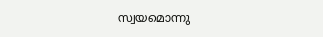സ്വയമൊന്നു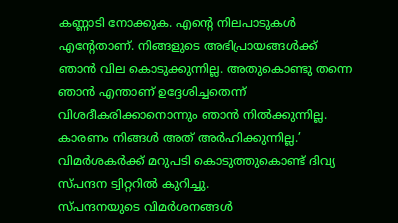കണ്ണാടി നോക്കുക. എന്റെ നിലപാടുകൾ എന്റേതാണ്. നിങ്ങളുടെ അഭിപ്രായങ്ങൾക്ക് ഞാൻ വില കൊടുക്കുന്നില്ല. അതുകൊണ്ടു തന്നെ ഞാൻ എന്താണ് ഉദ്ദേശിച്ചതെന്ന് വിശദീകരിക്കാനൊന്നും ഞാൻ നിൽക്കുന്നില്ല. കാരണം നിങ്ങൾ അത് അർഹിക്കുന്നില്ല.’ വിമർശകർക്ക് മറുപടി കൊടുത്തുകൊണ്ട് ദിവ്യ സ്പന്ദന ട്വിറ്ററിൽ കുറിച്ചു.
സ്പന്ദനയുടെ വിമർശനങ്ങൾ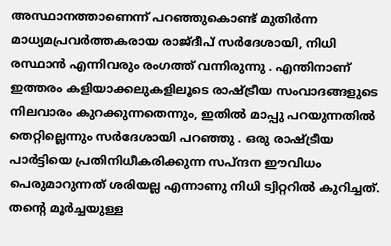അസ്ഥാനത്താണെന്ന് പറഞ്ഞുകൊണ്ട് മുതിർന്ന മാധ്യമപ്രവർത്തകരായ രാജ്ദീപ് സർദേശായി, നിധി രസ്ഥാൻ എന്നിവരും രംഗത്ത് വന്നിരുന്നു . എന്തിനാണ് ഇത്തരം കളിയാക്കലുകളിലൂടെ രാഷ്ട്രീയ സംവാദങ്ങളുടെ നിലവാരം കുറക്കുന്നതെന്നും, ഇതിൽ മാപ്പു പറയുന്നതിൽ തെറ്റില്ലെന്നും സർദേശായി പറഞ്ഞു . ഒരു രാഷ്ട്രീയ പാർട്ടിയെ പ്രതിനിധീകരിക്കുന്ന സപ്ന്ദന ഈവിധം പെരുമാറുന്നത് ശരിയല്ല എന്നാണു നിധി ട്വിറ്ററിൽ കുറിച്ചത്.
തന്റെ മൂർച്ചയുള്ള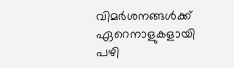വിമർശനങ്ങൾക്ക് ഏറെനാളുകളായി പഴി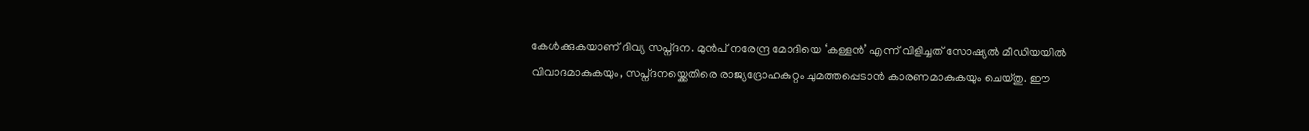കേൾക്കുകയാണ് ദിവ്യ സപ്ന്ദന. മുൻപ് നരേന്ദ്ര മോദിയെ ‘കള്ളൻ’ എന്ന് വിളിച്ചത് സോഷ്യൽ മീഡിയയിൽ വിവാദമാകുകയും, സപ്ന്ദനയ്ക്കെതിരെ രാജ്യദ്രോഹകുറ്റം ചുമത്തപ്പെടാൻ കാരണമാകുകയും ചെയ്തു. ഈ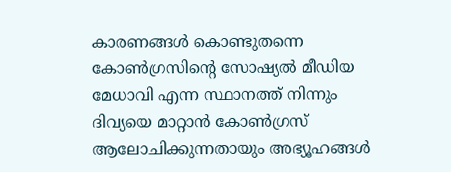കാരണങ്ങൾ കൊണ്ടുതന്നെ കോൺഗ്രസിന്റെ സോഷ്യൽ മീഡിയ മേധാവി എന്ന സ്ഥാനത്ത് നിന്നും ദിവ്യയെ മാറ്റാൻ കോൺഗ്രസ് ആലോചിക്കുന്നതായും അഭ്യൂഹങ്ങൾ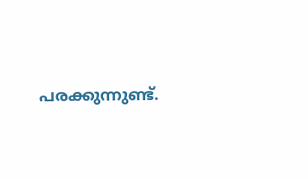പരക്കുന്നുണ്ട്.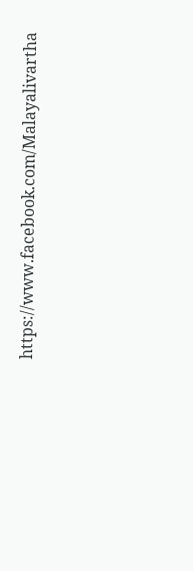https://www.facebook.com/Malayalivartha